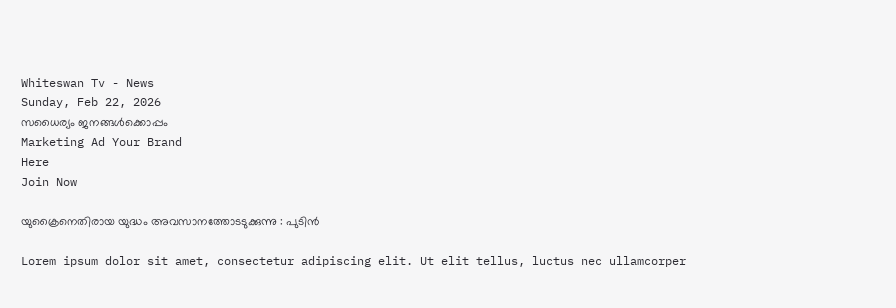Whiteswan Tv - News
Sunday, Feb 22, 2026
സധൈര്യം ജനങ്ങൾക്കൊപ്പം
Marketing Ad Your Brand
Here
Join Now

യുക്രൈനെതിരായ യുദ്ധം അവസാനത്തോടടുക്കുന്നു : പുടിൻ

Lorem ipsum dolor sit amet, consectetur adipiscing elit. Ut elit tellus, luctus nec ullamcorper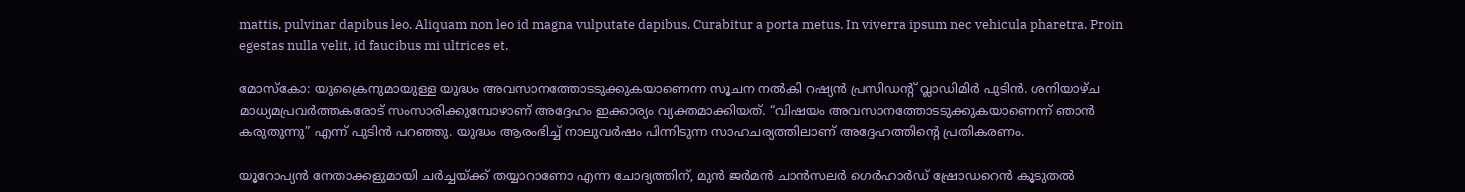mattis, pulvinar dapibus leo. Aliquam non leo id magna vulputate dapibus. Curabitur a porta metus. In viverra ipsum nec vehicula pharetra. Proin egestas nulla velit, id faucibus mi ultrices et.

മോസ്കോ: യുക്രൈനുമായുള്ള യുദ്ധം അവസാനത്തോടടുക്കുകയാണെന്ന സൂചന നൽകി റഷ്യൻ പ്രസിഡന്റ് വ്ലാഡിമിർ പുടിൻ. ശനിയാഴ്ച മാധ്യമപ്രവർത്തകരോട് സംസാരിക്കുമ്പോഴാണ് അദ്ദേഹം ഇക്കാര്യം വ്യക്തമാക്കിയത്. “വിഷയം അവസാനത്തോടടുക്കുകയാണെന്ന് ഞാൻ കരുതുന്നു” എന്ന് പുടിൻ പറഞ്ഞു. യുദ്ധം ആരംഭിച്ച് നാലുവർഷം പിന്നിടുന്ന സാഹചര്യത്തിലാണ് അദ്ദേഹത്തിന്റെ പ്രതികരണം.

യൂറോപ്യൻ നേതാക്കളുമായി ചർച്ചയ്ക്ക് തയ്യാറാണോ എന്ന ചോദ്യത്തിന്, മുൻ ജർമൻ ചാൻസലർ ഗെർഹാർഡ് ഷ്രോഡറെൻ കൂടുതൽ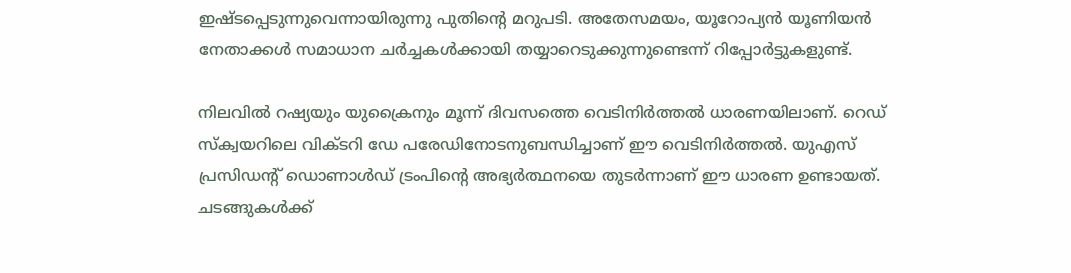ഇഷ്ടപ്പെടുന്നുവെന്നായിരുന്നു പുതിന്റെ മറുപടി. അതേസമയം, യൂറോപ്യൻ യൂണിയൻ നേതാക്കൾ സമാധാന ചർച്ചകൾക്കായി തയ്യാറെടുക്കുന്നുണ്ടെന്ന് റിപ്പോർട്ടുകളുണ്ട്.

നിലവിൽ റഷ്യയും യുക്രൈനും മൂന്ന് ദിവസത്തെ വെടിനിർത്തൽ ധാരണയിലാണ്. റെഡ് സ്ക്വയറിലെ വിക്ടറി ഡേ പരേഡിനോടനുബന്ധിച്ചാണ് ഈ വെടിനിർത്തൽ. യുഎസ് പ്രസിഡന്റ് ഡൊണാൾഡ് ട്രംപിന്റെ അഭ്യർത്ഥനയെ തുടർന്നാണ് ഈ ധാരണ ഉണ്ടായത്. ചടങ്ങുകൾക്ക്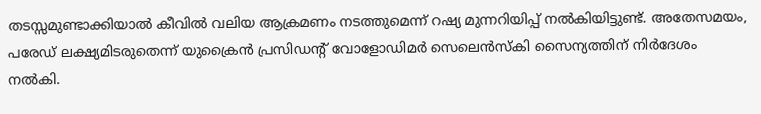തടസ്സമുണ്ടാക്കിയാൽ കീവിൽ വലിയ ആക്രമണം നടത്തുമെന്ന് റഷ്യ മുന്നറിയിപ്പ് നൽകിയിട്ടുണ്ട്. അതേസമയം, പരേഡ് ലക്ഷ്യമിടരുതെന്ന് യുക്രൈൻ പ്രസിഡന്റ് വോളോഡിമർ സെലെൻസ്‌കി സൈന്യത്തിന് നിർദേശം നൽകി.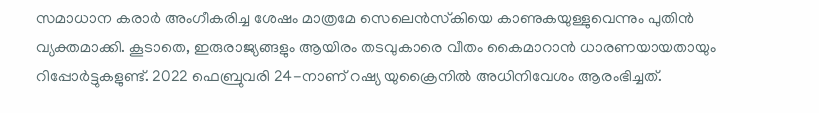സമാധാന കരാർ അംഗീകരിച്ച ശേഷം മാത്രമേ സെലെൻസ്‌കിയെ കാണുകയുള്ളുവെന്നും പുതിൻ വ്യക്തമാക്കി. കൂടാതെ, ഇരുരാജ്യങ്ങളും ആയിരം തടവുകാരെ വീതം കൈമാറാൻ ധാരണയായതായും റിപ്പോർട്ടുകളുണ്ട്. 2022 ഫെബ്രുവരി 24-നാണ് റഷ്യ യുക്രൈനിൽ അധിനിവേശം ആരംഭിച്ചത്.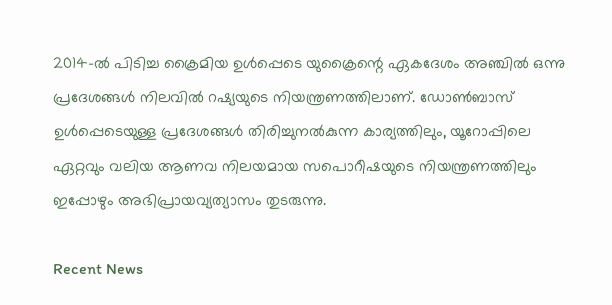2014-ൽ പിടിച്ച ക്രൈമിയ ഉൾപ്പെടെ യുക്രൈന്റെ ഏകദേശം അഞ്ചിൽ ഒന്നു പ്രദേശങ്ങൾ നിലവിൽ റഷ്യയുടെ നിയന്ത്രണത്തിലാണ്. ഡോൺബാസ് ഉൾപ്പെടെയുള്ള പ്രദേശങ്ങൾ തിരിച്ചുനൽകുന്ന കാര്യത്തിലും, യൂറോപ്പിലെ ഏറ്റവും വലിയ ആണവ നിലയമായ സപൊറീഷയുടെ നിയന്ത്രണത്തിലും ഇപ്പോഴും അഭിപ്രായവ്യത്യാസം തുടരുന്നു.

Recent News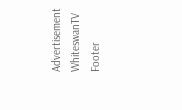Advertisement
WhiteswanTV Footer